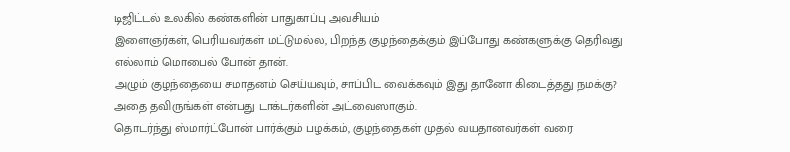டிஜிட்டல் உலகில் கண்களின் பாதுகாப்பு அவசியம்
இளைஞர்கள், பெரியவர்கள் மட்டுமல்ல, பிறந்த குழந்தைக்கும் இப்போது கண்களுக்கு தெரிவது எல்லாம் மொபைல் போன் தான்.
அழும் குழந்தையை சமாதனம் செய்யவும், சாப்பிட வைக்கவும் இது தானோ கிடைத்தது நமக்கு? அதை தவிருங்கள் என்பது டாக்டர்களின் அட்வைஸாகும்.
தொடர்ந்து ஸ்மார்ட்போன் பார்க்கும் பழக்கம், குழந்தைகள் முதல் வயதானவர்கள் வரை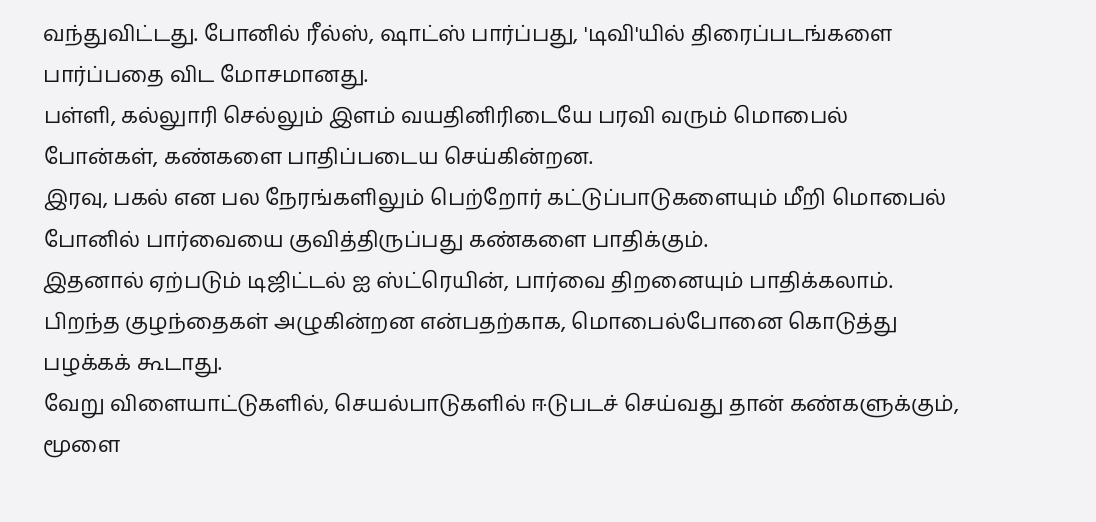வந்துவிட்டது. போனில் ரீல்ஸ், ஷாட்ஸ் பார்ப்பது, 'டிவி'யில் திரைப்படங்களை பார்ப்பதை விட மோசமானது.
பள்ளி, கல்லுாரி செல்லும் இளம் வயதினிரிடையே பரவி வரும் மொபைல் போன்கள், கண்களை பாதிப்படைய செய்கின்றன.
இரவு, பகல் என பல நேரங்களிலும் பெற்றோர் கட்டுப்பாடுகளையும் மீறி மொபைல் போனில் பார்வையை குவித்திருப்பது கண்களை பாதிக்கும்.
இதனால் ஏற்படும் டிஜிட்டல் ஐ ஸ்ட்ரெயின், பார்வை திறனையும் பாதிக்கலாம். பிறந்த குழந்தைகள் அழுகின்றன என்பதற்காக, மொபைல்போனை கொடுத்து பழக்கக் கூடாது.
வேறு விளையாட்டுகளில், செயல்பாடுகளில் ஈடுபடச் செய்வது தான் கண்களுக்கும், மூளை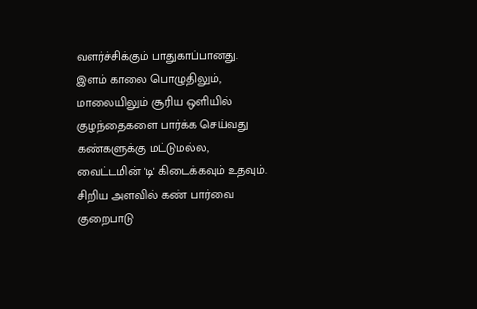வளர்ச்சிக்கும் பாதுகாப்பானது.
இளம் காலை பொழுதிலும், மாலையிலும் சூரிய ஒளியில் குழந்தைகளை பார்க்க செய்வது கண்களுக்கு மட்டுமல்ல, வைட்டமின் 'டி' கிடைக்கவும் உதவும்.
சிறிய அளவில் கண் பார்வை குறைபாடு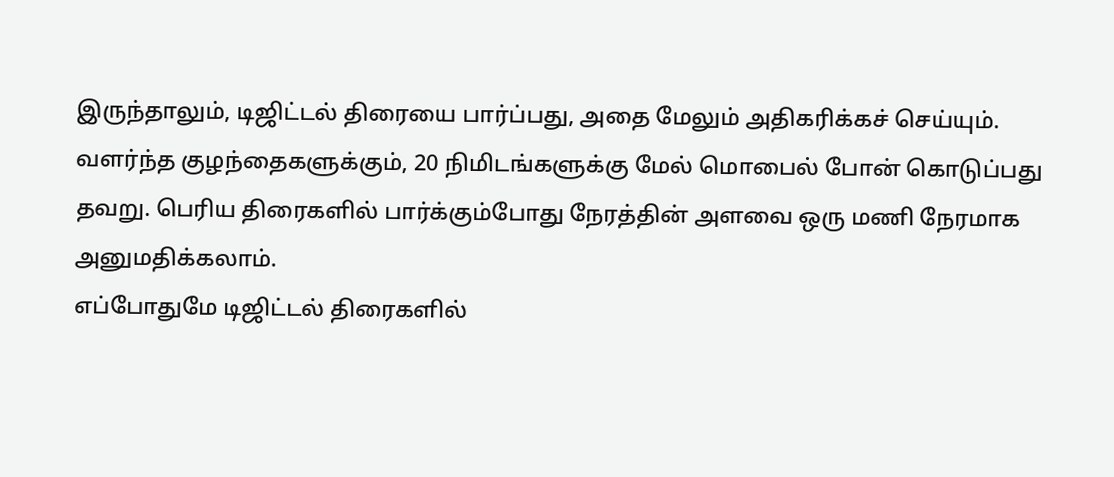இருந்தாலும், டிஜிட்டல் திரையை பார்ப்பது, அதை மேலும் அதிகரிக்கச் செய்யும்.
வளர்ந்த குழந்தைகளுக்கும், 20 நிமிடங்களுக்கு மேல் மொபைல் போன் கொடுப்பது தவறு. பெரிய திரைகளில் பார்க்கும்போது நேரத்தின் அளவை ஒரு மணி நேரமாக அனுமதிக்கலாம்.
எப்போதுமே டிஜிட்டல் திரைகளில்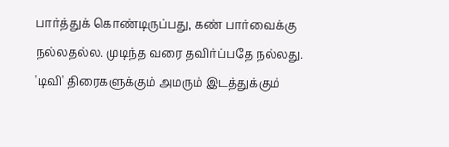பார்த்துக் கொண்டிருப்பது, கண் பார்வைக்கு நல்லதல்ல. முடிந்த வரை தவிர்ப்பதே நல்லது.
'டிவி' திரைகளுக்கும் அமரும் இடத்துக்கும்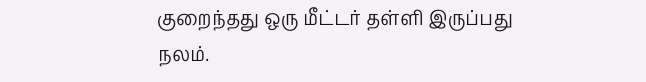குறைந்தது ஒரு மீட்டர் தள்ளி இருப்பது நலம்.